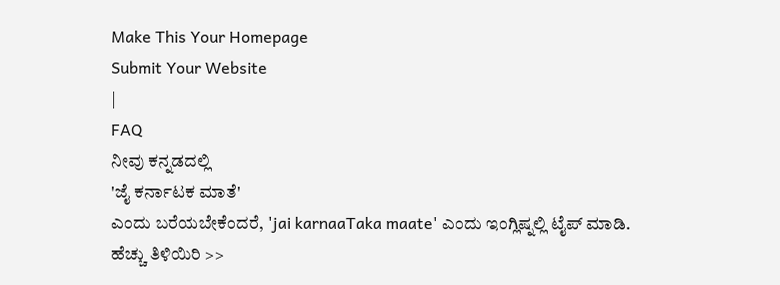Make This Your Homepage
Submit Your Website
|
FAQ
ನೀವು ಕನ್ನಡದಲ್ಲಿ
'ಜೈ ಕರ್ನಾಟಕ ಮಾತೆ'
ಎಂದು ಬರೆಯಬೇಕೆಂದರೆ, 'jai karnaaTaka maate' ಎಂದು ಇಂಗ್ಲಿಷ್ನಲ್ಲಿ ಟೈಪ್ ಮಾಡಿ.
ಹೆಚ್ಚು ತಿಳಿಯಿರಿ >>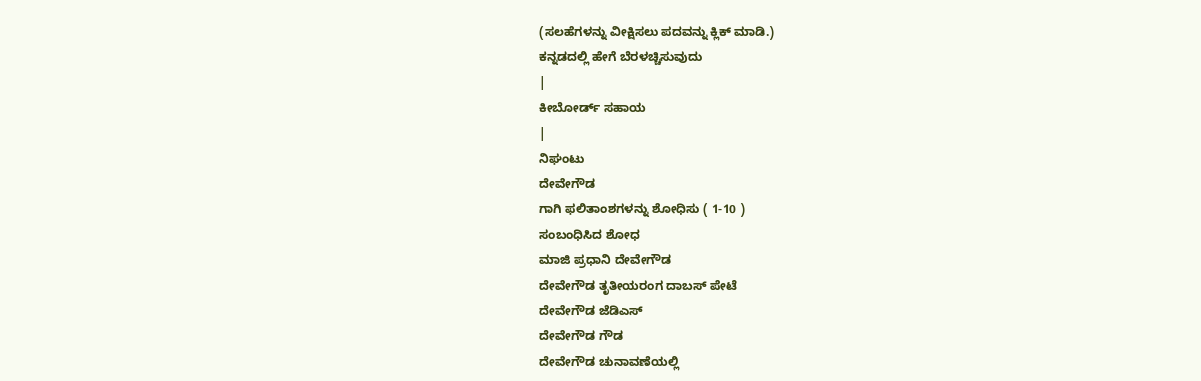(ಸಲಹೆಗಳನ್ನು ವೀಕ್ಷಿಸಲು ಪದವನ್ನು ಕ್ಲಿಕ್ ಮಾಡಿ.)
ಕನ್ನಡದಲ್ಲಿ ಹೇಗೆ ಬೆರಳಚ್ಚಿಸುವುದು
|
ಕೀಬೋರ್ಡ್ ಸಹಾಯ
|
ನಿಘಂಟು
ದೇವೇಗೌಡ
ಗಾಗಿ ಫಲಿತಾಂಶಗಳನ್ನು ಶೋಧಿಸು ( 1-10 )
ಸಂಬಂಧಿಸಿದ ಶೋಧ
ಮಾಜಿ ಪ್ರಧಾನಿ ದೇವೇಗೌಡ
ದೇವೇಗೌಡ ತೃತೀಯರಂಗ ದಾಬಸ್ ಪೇಟೆ
ದೇವೇಗೌಡ ಜೆಡಿಎಸ್
ದೇವೇಗೌಡ ಗೌಡ
ದೇವೇಗೌಡ ಚುನಾವಣೆಯಲ್ಲಿ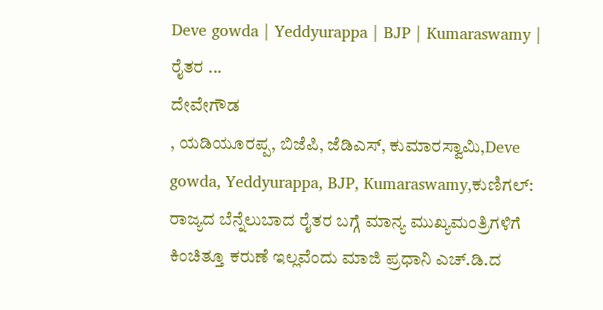Deve gowda | Yeddyurappa | BJP | Kumaraswamy | ರೈತರ ...
ದೇವೇಗೌಡ
, ಯಡಿಯೂರಪ್ಪ, ಬಿಜೆಪಿ, ಜೆಡಿಎಸ್, ಕುಮಾರಸ್ವಾಮಿ,Deve gowda, Yeddyurappa, BJP, Kumaraswamy,ಕುಣಿಗಲ್: ರಾಜ್ಯದ ಬೆನ್ನೆಲುಬಾದ ರೈತರ ಬಗ್ಗೆ ಮಾನ್ಯ ಮುಖ್ಯಮಂತ್ರಿಗಳಿಗೆ ಕಿಂಚಿತ್ತೂ ಕರುಣೆ ಇಲ್ಲವೆಂದು ಮಾಜಿ ಪ್ರಧಾನಿ ಎಚ್.ಡಿ.ದ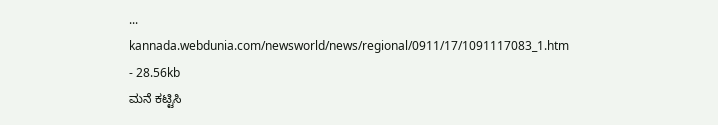...
kannada.webdunia.com/newsworld/news/regional/0911/17/1091117083_1.htm - 28.56kb
ಮನೆ ಕಟ್ಟಿಸಿ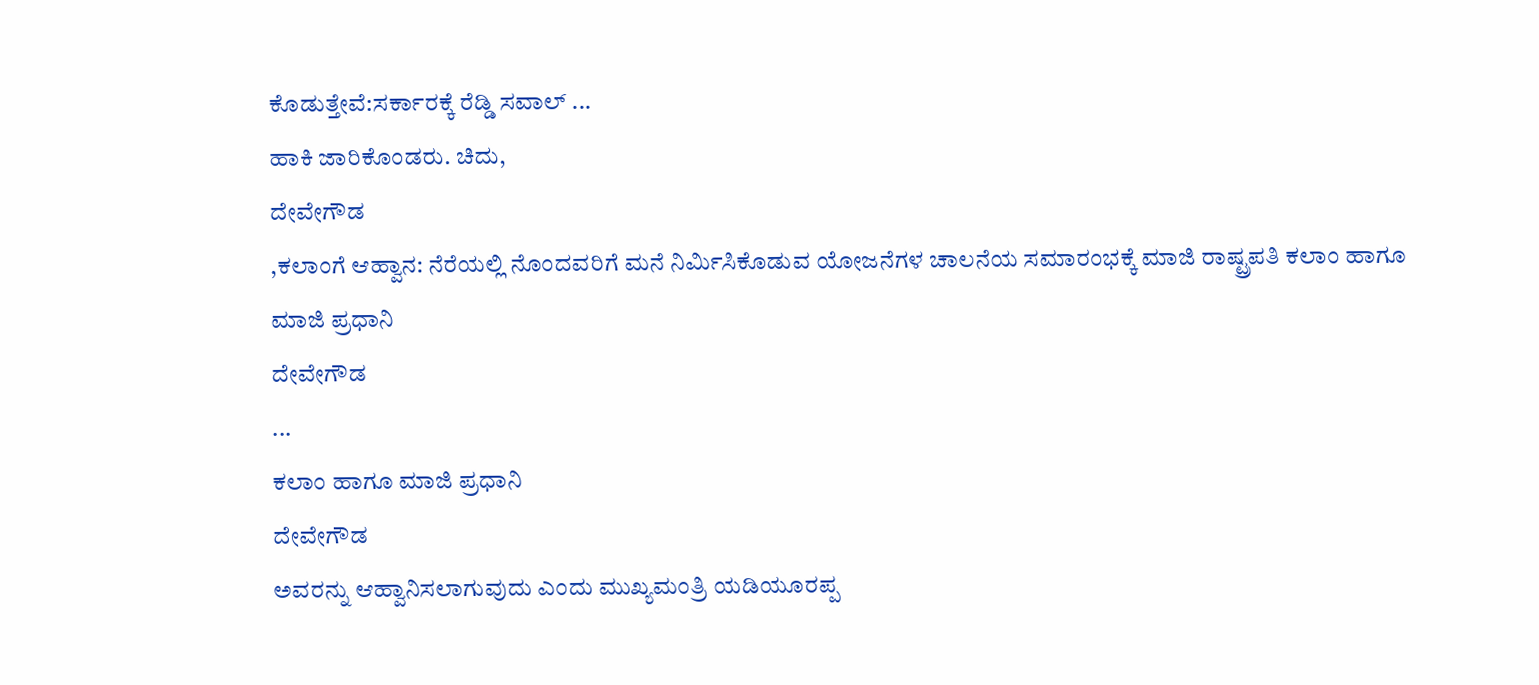ಕೊಡುತ್ತೇವೆ:ಸರ್ಕಾರಕ್ಕೆ ರೆಡ್ಡಿ ಸವಾಲ್ ...
ಹಾಕಿ ಜಾರಿಕೊಂಡರು. ಚಿದು,
ದೇವೇಗೌಡ
,ಕಲಾಂಗೆ ಆಹ್ವಾನ: ನೆರೆಯಲ್ಲಿ ನೊಂದವರಿಗೆ ಮನೆ ನಿರ್ಮಿಸಿಕೊಡುವ ಯೋಜನೆಗಳ ಚಾಲನೆಯ ಸಮಾರಂಭಕ್ಕೆ ಮಾಜಿ ರಾಷ್ಟ್ರಪತಿ ಕಲಾಂ ಹಾಗೂ ಮಾಜಿ ಪ್ರಧಾನಿ
ದೇವೇಗೌಡ
...
ಕಲಾಂ ಹಾಗೂ ಮಾಜಿ ಪ್ರಧಾನಿ
ದೇವೇಗೌಡ
ಅವರನ್ನು ಆಹ್ವಾನಿಸಲಾಗುವುದು ಎಂದು ಮುಖ್ಯಮಂತ್ರಿ ಯಡಿಯೂರಪ್ಪ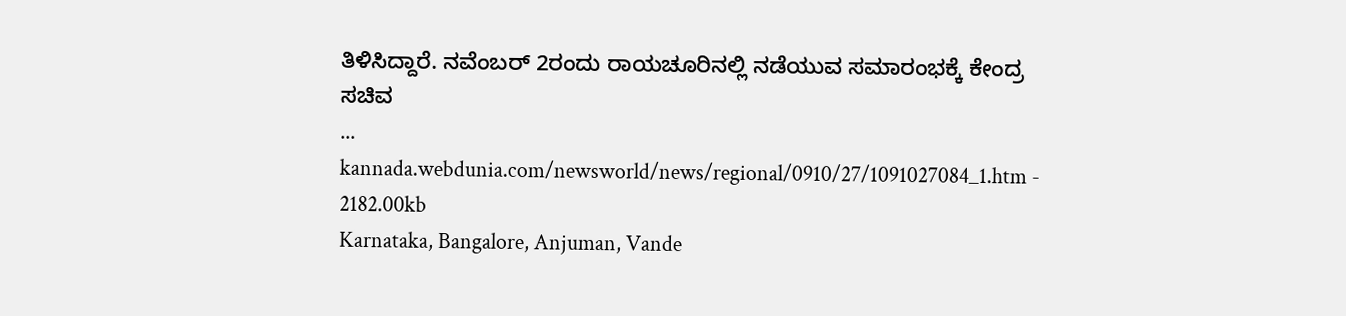ತಿಳಿಸಿದ್ದಾರೆ. ನವೆಂಬರ್ 2ರಂದು ರಾಯಚೂರಿನಲ್ಲಿ ನಡೆಯುವ ಸಮಾರಂಭಕ್ಕೆ ಕೇಂದ್ರ ಸಚಿವ
...
kannada.webdunia.com/newsworld/news/regional/0910/27/1091027084_1.htm - 2182.00kb
Karnataka, Bangalore, Anjuman, Vande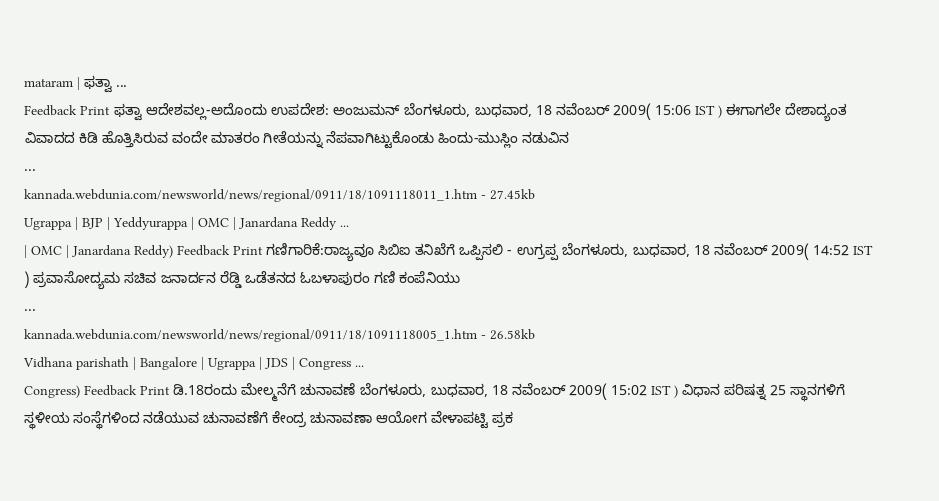mataram | ಫತ್ವಾ ...
Feedback Print ಫತ್ವಾ ಆದೇಶವಲ್ಲ-ಅದೊಂದು ಉಪದೇಶ: ಅಂಜುಮನ್ ಬೆಂಗಳೂರು, ಬುಧವಾರ, 18 ನವೆಂಬರ್ 2009( 15:06 IST ) ಈಗಾಗಲೇ ದೇಶಾದ್ಯಂತ ವಿವಾದದ ಕಿಡಿ ಹೊತ್ತಿಸಿರುವ ವಂದೇ ಮಾತರಂ ಗೀತೆಯನ್ನು ನೆಪವಾಗಿಟ್ಟುಕೊಂಡು ಹಿಂದು-ಮುಸ್ಲಿಂ ನಡುವಿನ
...
kannada.webdunia.com/newsworld/news/regional/0911/18/1091118011_1.htm - 27.45kb
Ugrappa | BJP | Yeddyurappa | OMC | Janardana Reddy ...
| OMC | Janardana Reddy) Feedback Print ಗಣಿಗಾರಿಕೆ:ರಾಜ್ಯವೂ ಸಿಬಿಐ ತನಿಖೆಗೆ ಒಪ್ಪಿಸಲಿ - ಉಗ್ರಪ್ಪ ಬೆಂಗಳೂರು, ಬುಧವಾರ, 18 ನವೆಂಬರ್ 2009( 14:52 IST ) ಪ್ರವಾಸೋದ್ಯಮ ಸಚಿವ ಜನಾರ್ದನ ರೆಡ್ಡಿ ಒಡೆತನದ ಓಬಳಾಪುರಂ ಗಣಿ ಕಂಪೆನಿಯು
...
kannada.webdunia.com/newsworld/news/regional/0911/18/1091118005_1.htm - 26.58kb
Vidhana parishath | Bangalore | Ugrappa | JDS | Congress ...
Congress) Feedback Print ಡಿ.18ರಂದು ಮೇಲ್ಮನೆಗೆ ಚುನಾವಣೆ ಬೆಂಗಳೂರು, ಬುಧವಾರ, 18 ನವೆಂಬರ್ 2009( 15:02 IST ) ವಿಧಾನ ಪರಿಷತ್ನ 25 ಸ್ಥಾನಗಳಿಗೆ ಸ್ಥಳೀಯ ಸಂಸ್ಥೆಗಳಿಂದ ನಡೆಯುವ ಚುನಾವಣೆಗೆ ಕೇಂದ್ರ ಚುನಾವಣಾ ಆಯೋಗ ವೇಳಾಪಟ್ಟಿ ಪ್ರಕ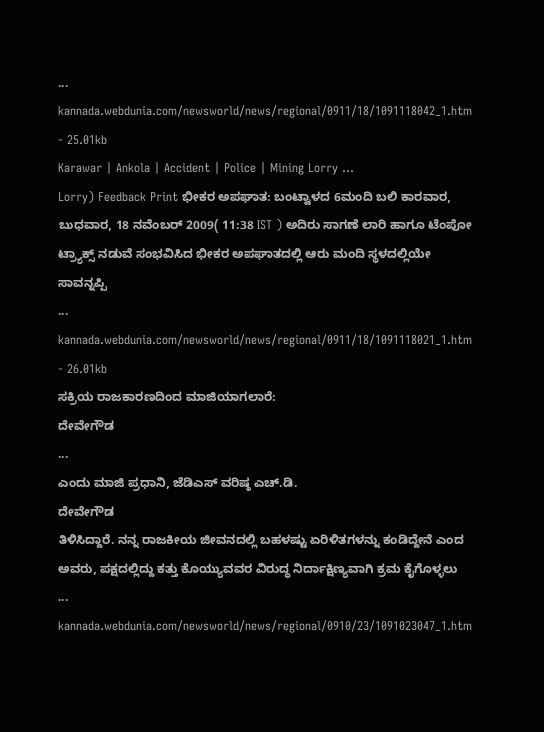...
kannada.webdunia.com/newsworld/news/regional/0911/18/1091118042_1.htm - 25.01kb
Karawar | Ankola | Accident | Police | Mining Lorry ...
Lorry) Feedback Print ಭೀಕರ ಅಪಘಾತ: ಬಂಟ್ವಾಳದ 6ಮಂದಿ ಬಲಿ ಕಾರವಾರ, ಬುಧವಾರ, 18 ನವೆಂಬರ್ 2009( 11:38 IST ) ಅದಿರು ಸಾಗಣೆ ಲಾರಿ ಹಾಗೂ ಟೆಂಪೋ ಟ್ರ್ಯಾಕ್ಸ್ ನಡುವೆ ಸಂಭವಿಸಿದ ಭೀಕರ ಅಪಘಾತದಲ್ಲಿ ಆರು ಮಂದಿ ಸ್ಥಳದಲ್ಲಿಯೇ ಸಾವನ್ನಪ್ಪಿ
...
kannada.webdunia.com/newsworld/news/regional/0911/18/1091118021_1.htm - 26.01kb
ಸಕ್ರಿಯ ರಾಜಕಾರಣದಿಂದ ಮಾಜಿಯಾಗಲಾರೆ:
ದೇವೇಗೌಡ
...
ಎಂದು ಮಾಜಿ ಪ್ರಧಾನಿ, ಜೆಡಿಎಸ್ ವರಿಷ್ಠ ಎಚ್.ಡಿ.
ದೇವೇಗೌಡ
ತಿಳಿಸಿದ್ದಾರೆ. ನನ್ನ ರಾಜಕೀಯ ಜೀವನದಲ್ಲಿ ಬಹಳಷ್ಟು ಏರಿಳಿತಗಳನ್ನು ಕಂಡಿದ್ದೇನೆ ಎಂದ ಅವರು, ಪಕ್ಷದಲ್ಲಿದ್ದು ಕತ್ತು ಕೊಯ್ಯುವವರ ವಿರುದ್ಧ ನಿರ್ದಾಕ್ಷಿಣ್ಯವಾಗಿ ಕ್ರಮ ಕೈಗೊಳ್ಳಲು
...
kannada.webdunia.com/newsworld/news/regional/0910/23/1091023047_1.htm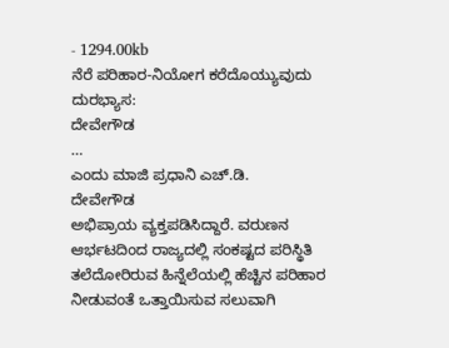- 1294.00kb
ನೆರೆ ಪರಿಹಾರ-ನಿಯೋಗ ಕರೆದೊಯ್ಯುವುದು ದುರಭ್ಯಾಸ:
ದೇವೇಗೌಡ
...
ಎಂದು ಮಾಜಿ ಪ್ರಧಾನಿ ಎಚ್.ಡಿ.
ದೇವೇಗೌಡ
ಅಭಿಪ್ರಾಯ ವ್ಯಕ್ತಪಡಿಸಿದ್ದಾರೆ. ವರುಣನ ಆರ್ಭಟದಿಂದ ರಾಜ್ಯದಲ್ಲಿ ಸಂಕಷ್ಟದ ಪರಿಸ್ಥಿತಿ ತಲೆದೋರಿರುವ ಹಿನ್ನೆಲೆಯಲ್ಲಿ ಹೆಚ್ಚಿನ ಪರಿಹಾರ ನೀಡುವಂತೆ ಒತ್ತಾಯಿಸುವ ಸಲುವಾಗಿ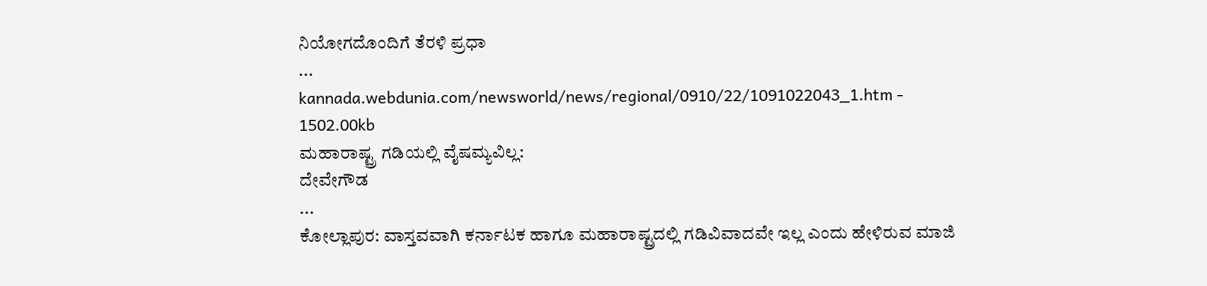ನಿಯೋಗದೊಂದಿಗೆ ತೆರಳಿ ಪ್ರಧಾ
...
kannada.webdunia.com/newsworld/news/regional/0910/22/1091022043_1.htm - 1502.00kb
ಮಹಾರಾಷ್ಟ್ರ ಗಡಿಯಲ್ಲಿ ವೈಷಮ್ಯವಿಲ್ಲ:
ದೇವೇಗೌಡ
...
ಕೋಲ್ಲಾಪುರ: ವಾಸ್ತವವಾಗಿ ಕರ್ನಾಟಕ ಹಾಗೂ ಮಹಾರಾಷ್ಟ್ರದಲ್ಲಿ ಗಡಿವಿವಾದವೇ ಇಲ್ಲ ಎಂದು ಹೇಳಿರುವ ಮಾಜಿ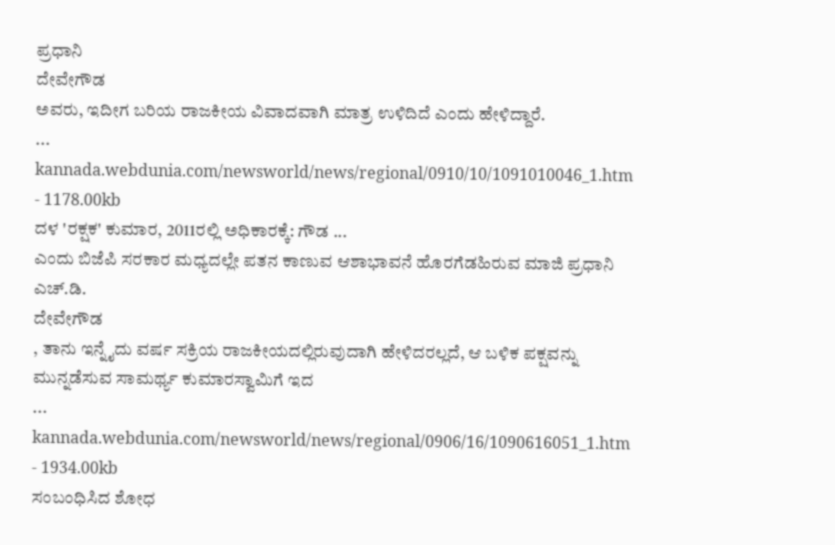ಪ್ರಧಾನಿ
ದೇವೇಗೌಡ
ಅವರು, ಇದೀಗ ಬರಿಯ ರಾಜಕೀಯ ವಿವಾದವಾಗಿ ಮಾತ್ರ ಉಳಿದಿದೆ ಎಂದು ಹೇಳಿದ್ದಾರೆ.
...
kannada.webdunia.com/newsworld/news/regional/0910/10/1091010046_1.htm - 1178.00kb
ದಳ 'ರಕ್ಷಕ' ಕುಮಾರ, 2011ರಲ್ಲಿ ಅಧಿಕಾರಕ್ಕೆ: ಗೌಡ ...
ಎಂದು ಬಿಜೆಪಿ ಸರಕಾರ ಮಧ್ಯದಲ್ಲೇ ಪತನ ಕಾಣುವ ಆಶಾಭಾವನೆ ಹೊರಗೆಡಹಿರುವ ಮಾಜಿ ಪ್ರಧಾನಿ ಎಚ್.ಡಿ.
ದೇವೇಗೌಡ
, ತಾನು ಇನ್ನೈದು ವರ್ಷ ಸಕ್ರಿಯ ರಾಜಕೀಯದಲ್ಲಿರುವುದಾಗಿ ಹೇಳಿದರಲ್ಲದೆ, ಆ ಬಳಿಕ ಪಕ್ಷವನ್ನು ಮುನ್ನಡೆಸುವ ಸಾಮರ್ಥ್ಯ ಕುಮಾರಸ್ವಾಮಿಗೆ ಇದ
...
kannada.webdunia.com/newsworld/news/regional/0906/16/1090616051_1.htm - 1934.00kb
ಸಂಬಂಧಿಸಿದ ಶೋಧ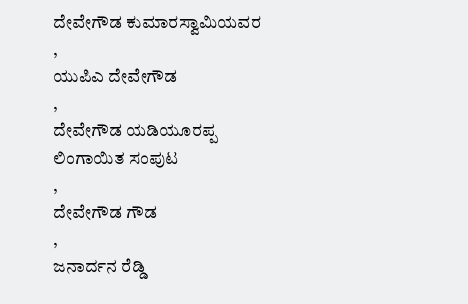ದೇವೇಗೌಡ ಕುಮಾರಸ್ವಾಮಿಯವರ
,
ಯುಪಿಎ ದೇವೇಗೌಡ
,
ದೇವೇಗೌಡ ಯಡಿಯೂರಪ್ಪ ಲಿಂಗಾಯಿತ ಸಂಪುಟ
,
ದೇವೇಗೌಡ ಗೌಡ
,
ಜನಾರ್ದನ ರೆಡ್ಡಿ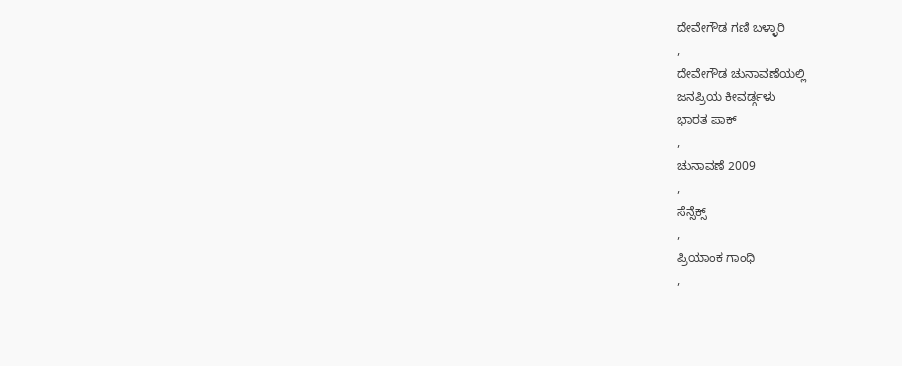ದೇವೇಗೌಡ ಗಣಿ ಬಳ್ಳಾರಿ
,
ದೇವೇಗೌಡ ಚುನಾವಣೆಯಲ್ಲಿ
ಜನಪ್ರಿಯ ಕೀವರ್ಡ್ಗಳು
ಭಾರತ ಪಾಕ್
,
ಚುನಾವಣೆ 2009
,
ಸೆನ್ಸೆಕ್ಸ್
,
ಪ್ರಿಯಾಂಕ ಗಾಂಧಿ
,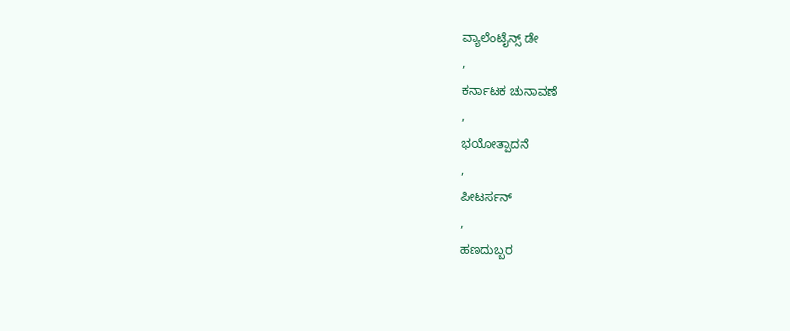ವ್ಯಾಲೆಂಟೈನ್ಸ್ ಡೇ
,
ಕರ್ನಾಟಕ ಚುನಾವಣೆ
,
ಭಯೋತ್ಪಾದನೆ
,
ಪೀಟರ್ಸನ್
,
ಹಣದುಬ್ಬರ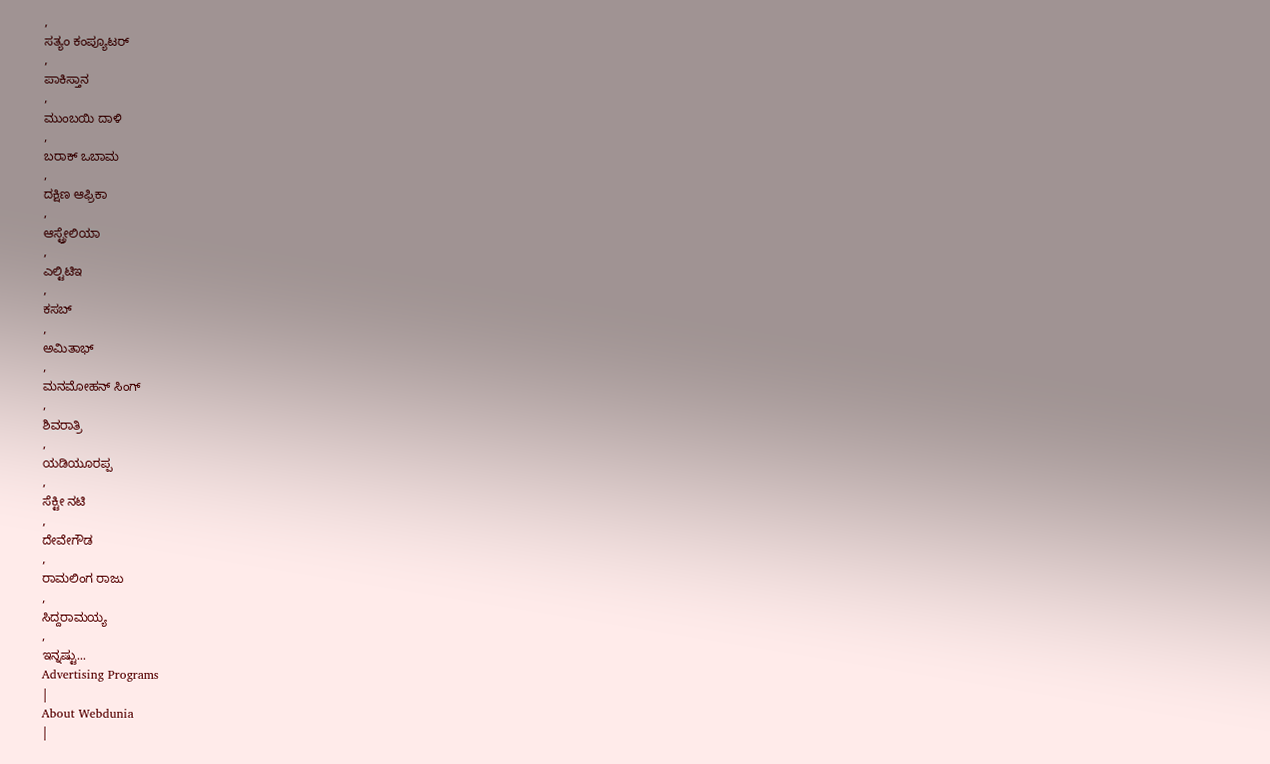,
ಸತ್ಯಂ ಕಂಪ್ಯೂಟರ್
,
ಪಾಕಿಸ್ತಾನ
,
ಮುಂಬಯಿ ದಾಳಿ
,
ಬರಾಕ್ ಒಬಾಮ
,
ದಕ್ಷಿಣ ಆಫ್ರಿಕಾ
,
ಆಸ್ಟ್ರೇಲಿಯಾ
,
ಎಲ್ಟಿಟಿಇ
,
ಕಸಬ್
,
ಅಮಿತಾಭ್
,
ಮನಮೋಹನ್ ಸಿಂಗ್
,
ಶಿವರಾತ್ರಿ
,
ಯಡಿಯೂರಪ್ಪ
,
ಸೆಕ್ಟೀ ನಟಿ
,
ದೇವೇಗೌಡ
,
ರಾಮಲಿಂಗ ರಾಜು
,
ಸಿದ್ದರಾಮಯ್ಯ
,
ಇನ್ನಷ್ಟು...
Advertising Programs
|
About Webdunia
|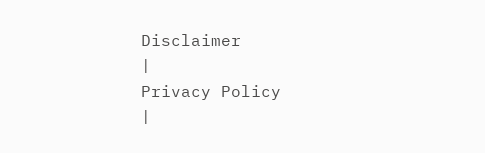Disclaimer
|
Privacy Policy
|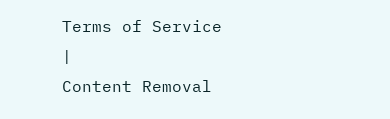Terms of Service
|
Content Removal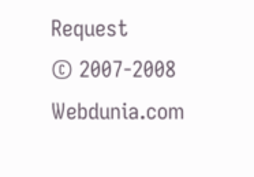Request
© 2007-2008 Webdunia.com